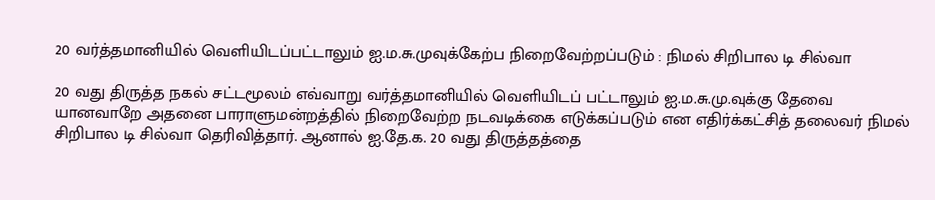20 வர்த்தமானியில் வெளியிடப்பட்டாலும் ஐ.ம.சு.முவுக்கேற்ப நிறைவேற்றப்படும் : நிமல் சிறிபால டி சில்வா

20 வது திருத்த நகல் சட்டமூலம் எவ்வாறு வர்த்தமானியில் வெளியிடப் பட்டாலும் ஐ.ம.சு.மு.வுக்கு தேவை யானவாறே அதனை பாராளுமன்றத்தில் நிறைவேற்ற நடவடிக்கை எடுக்கப்படும் என எதிர்க்கட்சித் தலைவர் நிமல் சிறிபால டி சில்வா தெரிவித்தார். ஆனால் ஐ.தே.க. 20 வது திருத்தத்தை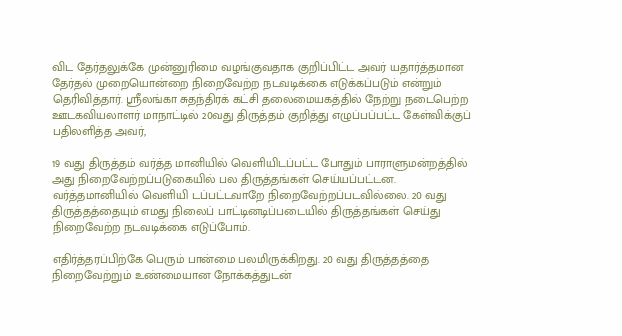விட தேர்தலுக்கே முன்னுரிமை வழங்குவதாக குறிப்பிட்ட அவர் யதார்த்தமான தேர்தல் முறையொன்றை நிறைவேற்ற நடவடிக்கை எடுக்கப்படும் என்றும் தெரிவித்தார். ஸ்ரீலங்கா சுதந்திரக் கட்சி தலைமையகத்தில் நேற்று நடைபெற்ற ஊடகவியலாளர் மாநாட்டில் 20வது திருத்தம் குறித்து எழுப்பப்பட்ட கேள்விக்குப் பதிலளித்த அவர்,

19 வது திருத்தம் வர்த்த மானியில் வெளியிடப்பட்ட போதும் பாராளுமன்றத்தில் அது நிறைவேற்றப்படுகையில் பல திருத்தங்கள் செய்யப்பட்டன. வர்த்தமானியில் வெளியி டப்பட்டவாறே நிறைவேற்றப்படவில்லை. 20 வது திருத்தத்தையும் எமது நிலைப் பாட்டினடிப்படையில் திருத்தங்கள் செய்து நிறைவேற்ற நடவடிக்கை எடுப்போம்.

எதிர்த்தரப்பிற்கே பெரும் பான்மை பலமிருக்கிறது. 20 வது திருத்தத்தை நிறைவேற்றும் உண்மையான நோக்கத்துடன்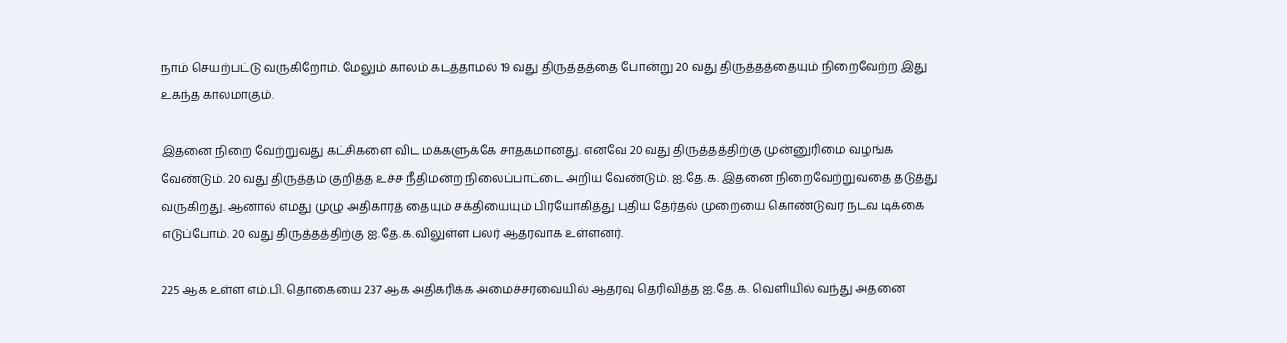நாம் செயற்பட்டு வருகிறோம். மேலும் காலம் கடத்தாமல் 19 வது திருத்தத்தை போன்று 20 வது திருத்தத்தையும் நிறைவேற்ற இது உகந்த காலமாகும்.

இதனை நிறை வேற்றுவது கட்சிகளை விட மக்களுக்கே சாதகமானது. எனவே 20 வது திருத்தத்திற்கு முன்னுரிமை வழங்க வேண்டும். 20 வது திருத்தம் குறித்த உச்ச நீதிமன்ற நிலைப்பாட்டை அறிய வேண்டும். ஐ.தே.க. இதனை நிறைவேற்றுவதை தடுத்து வருகிறது. ஆனால் எமது முழு அதிகாரத் தையும் சக்தியையும் பிரயோகித்து புதிய தேர்தல் முறையை கொண்டுவர நடவ டிக்கை எடுப்போம். 20 வது திருத்தத்திற்கு ஐ.தே.க.விலுள்ள பலர் ஆதரவாக உள்ளனர்.

225 ஆக உள்ள எம்.பி. தொகையை 237 ஆக அதிகரிக்க அமைச்சரவையில் ஆதரவு தெரிவித்த ஐ.தே.க. வெளியில் வந்து அதனை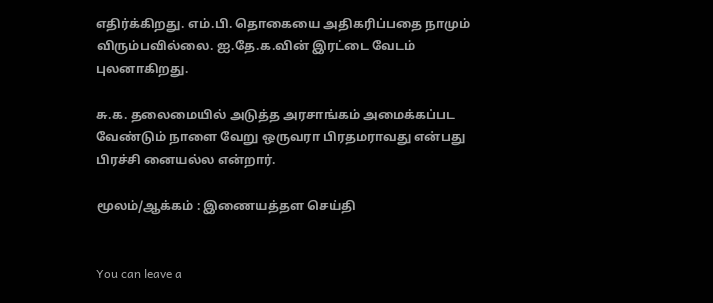எதிர்க்கிறது. எம்.பி. தொகையை அதிகரிப்பதை நாமும் விரும்பவில்லை. ஐ.தே.க.வின் இரட்டை வேடம் புலனாகிறது.

சு.க. தலைமையில் அடுத்த அரசாங்கம் அமைக்கப்பட வேண்டும் நாளை வேறு ஒருவரா பிரதமராவது என்பது பிரச்சி னையல்ல என்றார்.

மூலம்/ஆக்கம் : இணையத்தள செய்தி


You can leave a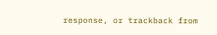response, or trackback from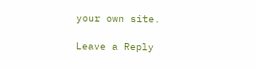your own site.

Leave a Reply